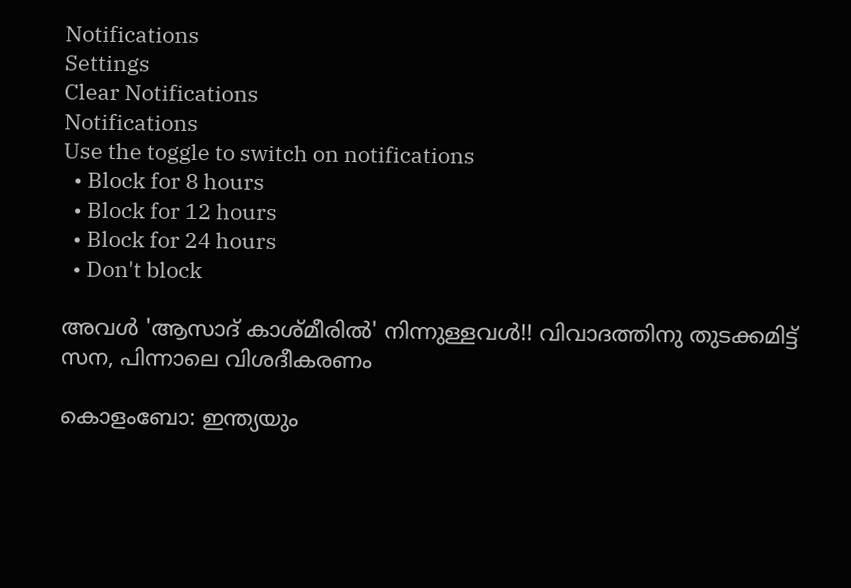Notifications
Settings
Clear Notifications
Notifications
Use the toggle to switch on notifications
  • Block for 8 hours
  • Block for 12 hours
  • Block for 24 hours
  • Don't block

അവള്‍ 'ആസാദ് കാശ്മീരില്‍' നിന്നുള്ളവള്‍!! വിവാദത്തിനു തുടക്കമിട്ട് സന, പിന്നാലെ വിശദീകരണം

കൊളംബോ: ഇന്ത്യയും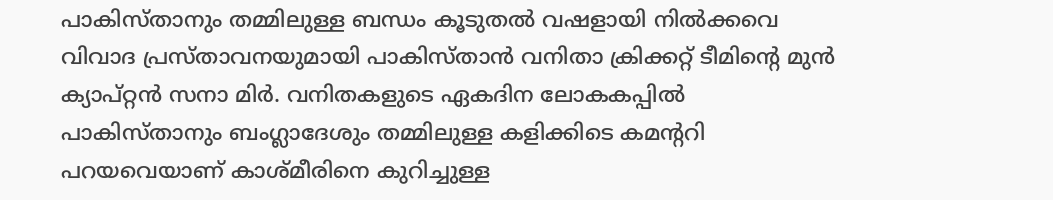പാകിസ്താനും തമ്മിലുള്ള ബന്ധം കൂടുതല്‍ വഷളായി നില്‍ക്കവെ വിവാദ പ്രസ്താവനയുമായി പാകിസ്താന്‍ വനിതാ ക്രിക്കറ്റ് ടീമിന്റെ മുന്‍ ക്യാപ്റ്റന്‍ സനാ മിര്‍. വനിതകളുടെ ഏകദിന ലോകകപ്പില്‍ പാകിസ്താനും ബംഗ്ലാദേശും തമ്മിലുള്ള കളിക്കിടെ കമന്ററി പറയവെയാണ് കാശ്മീരിനെ കുറിച്ചുള്ള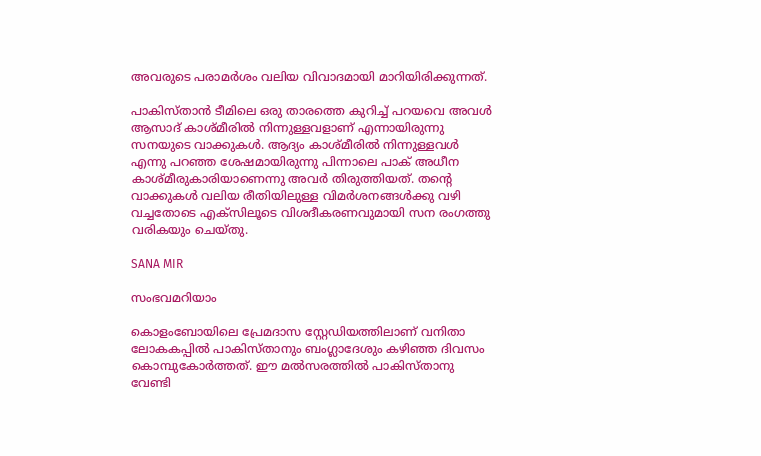അവരുടെ പരാമര്‍ശം വലിയ വിവാദമായി മാറിയിരിക്കുന്നത്.

പാകിസ്താന്‍ ടീമിലെ ഒരു താരത്തെ കുറിച്ച് പറയവെ അവള്‍ ആസാദ് കാശ്മീരില്‍ നിന്നുള്ളവളാണ് എന്നായിരുന്നു സനയുടെ വാക്കുകള്‍. ആദ്യം കാശ്മീരില്‍ നിന്നുള്ളവള്‍ എന്നു പറഞ്ഞ ശേഷമായിരുന്നു പിന്നാലെ പാക് അധീന കാശ്മീരുകാരിയാണെന്നു അവര്‍ തിരുത്തിയത്. തന്റെ വാക്കുകള്‍ വലിയ രീതിയിലുള്ള വിമര്‍ശനങ്ങള്‍ക്കു വഴി വച്ചതോടെ എക്‌സിലൂടെ വിശദീകരണവുമായി സന രംഗത്തു വരികയും ചെയ്തു.

SANA MIR

സംഭവമറിയാം

കൊളംബോയിലെ പ്രേമദാസ സ്റ്റേഡിയത്തിലാണ് വനിതാ ലോകകപ്പില്‍ പാകിസ്താനും ബംഗ്ലാദേശും കഴിഞ്ഞ ദിവസം കൊമ്പുകോര്‍ത്തത്. ഈ മല്‍സരത്തില്‍ പാകിസ്താനു വേണ്ടി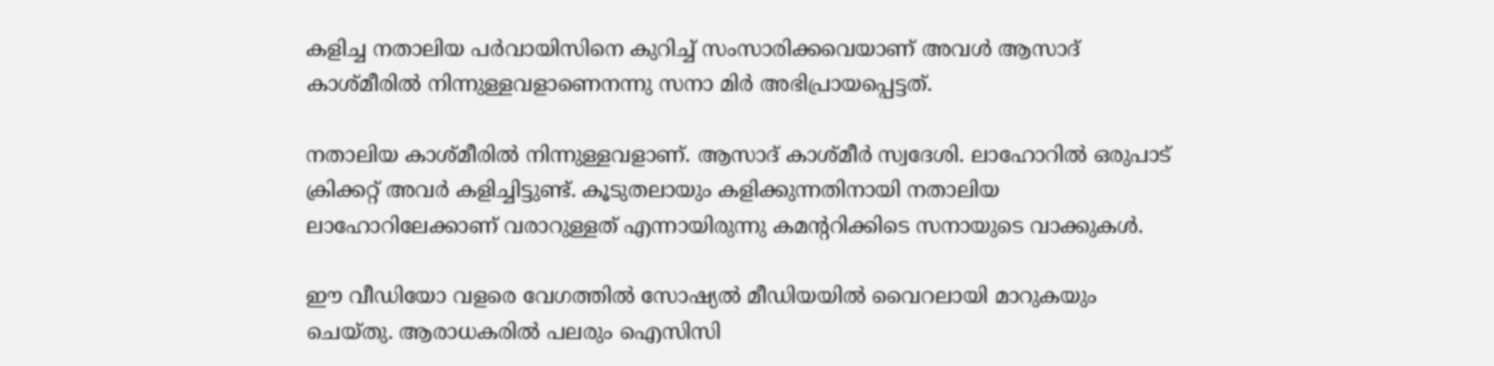കളിച്ച നതാലിയ പര്‍വായിസിനെ കുറിച്ച് സംസാരിക്കവെയാണ് അവള്‍ ആസാദ് കാശ്മീരില്‍ നിന്നുള്ളവളാണെനന്നു സനാ മിര്‍ അഭിപ്രായപ്പെട്ടത്.

നതാലിയ കാശ്മീരില്‍ നിന്നുള്ളവളാണ്. ആസാദ് കാശ്മീര്‍ സ്വദേശി. ലാഹോറില്‍ ഒരുപാട് ക്രിക്കറ്റ് അവര്‍ കളിച്ചിട്ടുണ്ട്. കൂടുതലായും കളിക്കുന്നതിനായി നതാലിയ ലാഹോറിലേക്കാണ് വരാറുള്ളത് എന്നായിരുന്നു കമന്ററിക്കിടെ സനായുടെ വാക്കുകള്‍.

ഈ വീഡിയോ വളരെ വേഗത്തില്‍ സോഷ്യല്‍ മീഡിയയില്‍ വൈറലായി മാറുകയും ചെയ്തു. ആരാധകരില്‍ പലരും ഐസിസി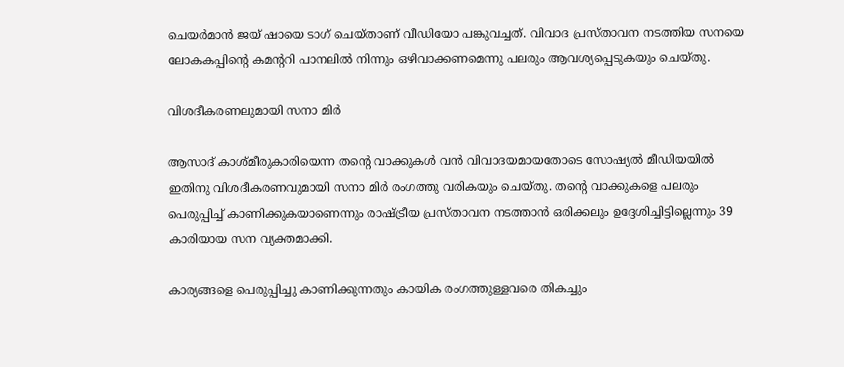ചെയര്‍മാന്‍ ജയ് ഷായെ ടാഗ് ചെയ്താണ് വീഡിയോ പങ്കുവച്ചത്. വിവാദ പ്രസ്താവന നടത്തിയ സനയെ ലോകകപ്പിന്റെ കമന്ററി പാനലില്‍ നിന്നും ഒഴിവാക്കണമെന്നു പലരും ആവശ്യപ്പെടുകയും ചെയ്തു.

വിശദീകരണലുമായി സനാ മിര്‍

ആസാദ് കാശ്മീരുകാരിയെന്ന തന്റെ വാക്കുകള്‍ വന്‍ വിവാദയമായതോടെ സോഷ്യല്‍ മീഡിയയില്‍ ഇതിനു വിശദീകരണവുമായി സനാ മിര്‍ രംഗത്തു വരികയും ചെയ്തു. തന്റെ വാക്കുകളെ പലരും പെരുപ്പിച്ച് കാണിക്കുകയാണെന്നും രാഷ്ട്രീയ പ്രസ്താവന നടത്താന്‍ ഒരിക്കലും ഉദ്ദേശിച്ചിട്ടില്ലെന്നും 39 കാരിയായ സന വ്യക്തമാക്കി.

കാര്യങ്ങളെ പെരുപ്പിച്ചു കാണിക്കുന്നതും കായിക രംഗത്തുള്ളവരെ തികച്ചും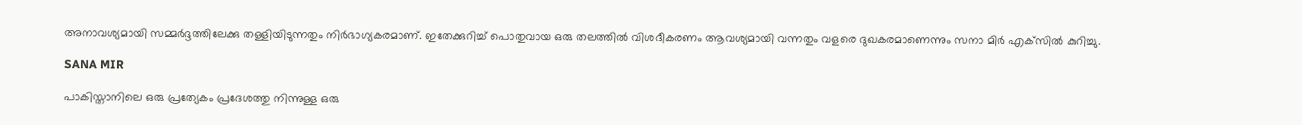അനാവശ്യമായി സമ്മര്‍ദ്ദത്തിലേക്കു തള്ളിയിടുന്നതും നിര്‍ഭാഗ്യകരമാണ്. ഇതേക്കുറിച്ച് പൊതുവായ ഒരു തലത്തില്‍ വിശദീകരണം ആവശ്യമായി വന്നതും വളരെ ദുഖകരമാണെന്നും സനാ മിര്‍ എക്‌സില്‍ കുറിച്ചു.

SANA MIR

പാകിസ്താനിലെ ഒരു പ്രത്യേകം പ്രദേശത്തു നിന്നുള്ള ഒരു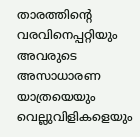താരത്തിന്റെ വരവിനെപ്പറ്റിയും അവരുടെ അസാധാരണ യാത്രയെയും വെല്ലുവിളികളെയും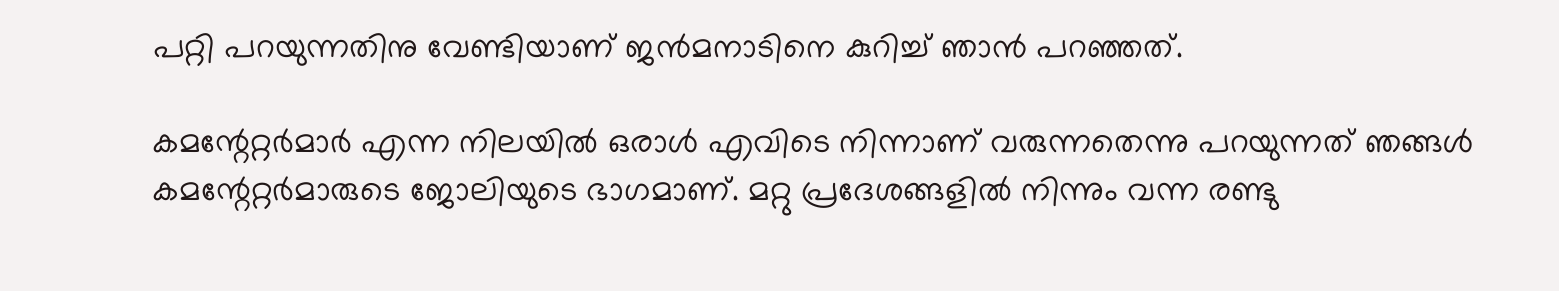പറ്റി പറയുന്നതിനു വേണ്ടിയാണ് ജന്‍മനാടിനെ കുറിച്ച് ഞാന്‍ പറഞ്ഞത്.

കമന്റേറ്റര്‍മാര്‍ എന്ന നിലയില്‍ ഒരാള്‍ എവിടെ നിന്നാണ് വരുന്നതെന്നു പറയുന്നത് ഞങ്ങള്‍ കമന്റേറ്റര്‍മാരുടെ ജോലിയുടെ ഭാഗമാണ്. മറ്റു പ്രദേശങ്ങളില്‍ നിന്നും വന്ന രണ്ടു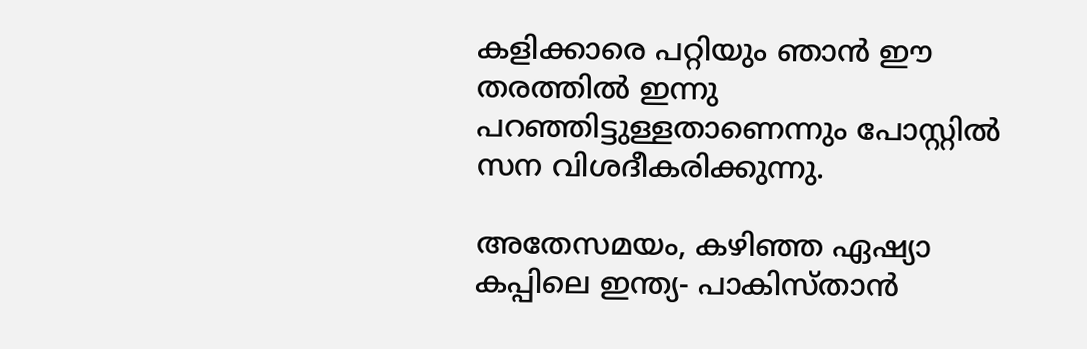കളിക്കാരെ പറ്റിയും ഞാന്‍ ഈ തരത്തില്‍ ഇന്നു പറഞ്ഞിട്ടുള്ളതാണെന്നും പോസ്റ്റില്‍ സന വിശദീകരിക്കുന്നു.

അതേസമയം, കഴിഞ്ഞ ഏഷ്യാ കപ്പിലെ ഇന്ത്യ- പാകിസ്താന്‍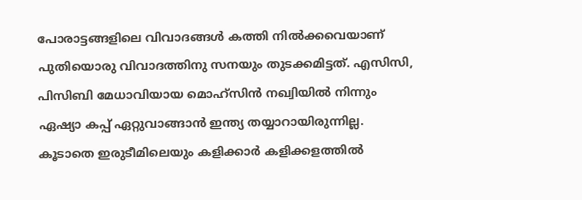പോരാട്ടങ്ങളിലെ വിവാദങ്ങള്‍ കത്തി നില്‍ക്കവെയാണ് പുതിയൊരു വിവാദത്തിനു സനയും തുടക്കമിട്ടത്. എസിസി, പിസിബി മേധാവിയായ മൊഹ്‌സിന്‍ നഖ്വിയില്‍ നിന്നും ഏഷ്യാ കപ്പ് ഏറ്റുവാങ്ങാന്‍ ഇന്ത്യ തയ്യാറായിരുന്നില്ല. കൂടാതെ ഇരുടീമിലെയും കളിക്കാര്‍ കളിക്കളത്തില്‍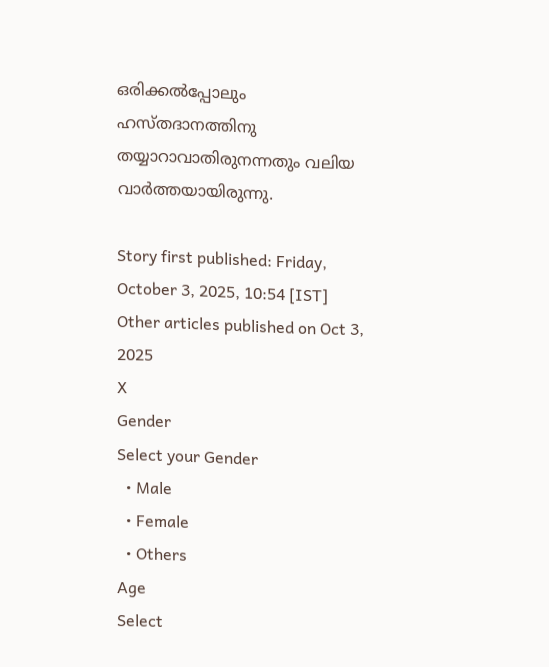ഒരിക്കല്‍പ്പോലും ഹസ്തദാനത്തിനു തയ്യാറാവാതിരുനന്നതും വലിയ വാര്‍ത്തയായിരുന്നു.

Story first published: Friday, October 3, 2025, 10:54 [IST]
Other articles published on Oct 3, 2025
X
Gender
Select your Gender
  • Male
  • Female
  • Others
Age
Select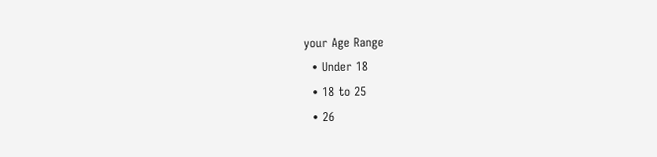your Age Range
  • Under 18
  • 18 to 25
  • 26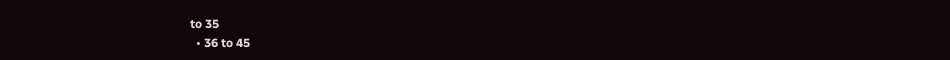to 35
  • 36 to 45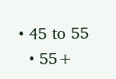• 45 to 55
  • 55+